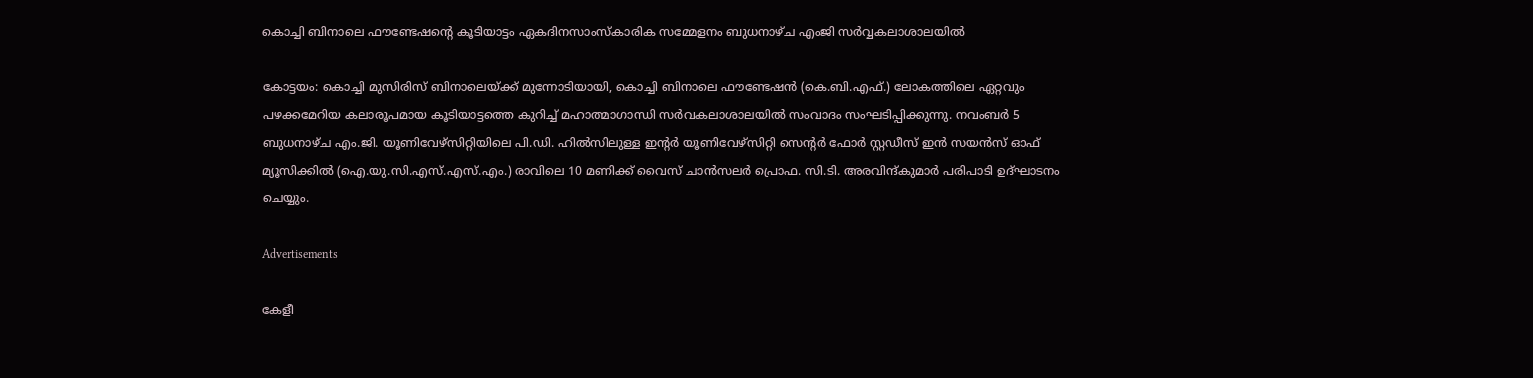കൊച്ചി ബിനാലെ ഫൗണ്ടേഷന്‍റെ കൂടിയാട്ടം ഏകദിനസാംസ്കാരിക സമ്മേളനം ബുധനാഴ്ച എംജി സര്‍വ്വകലാശാലയില്‍

കോട്ടയം: കൊച്ചി മുസിരിസ് ബിനാലെയ്ക്ക് മുന്നോടിയായി, കൊച്ചി ബിനാലെ ഫൗണ്ടേഷന്‍ (കെ.ബി.എഫ്.) ലോകത്തിലെ ഏറ്റവും പഴക്കമേറിയ കലാരൂപമായ കൂടിയാട്ടത്തെ കുറിച്ച് മഹാത്മാഗാന്ധി സര്‍വകലാശാലയില്‍ സംവാദം സംഘടിപ്പിക്കുന്നു. നവംബര്‍ 5 ബുധനാഴ്ച എം.ജി. യൂണിവേഴ്സിറ്റിയിലെ പി.ഡി. ഹില്‍സിലുള്ള ഇന്‍റര്‍ യൂണിവേഴ്സിറ്റി സെന്‍റര്‍ ഫോര്‍ സ്റ്റഡീസ് ഇന്‍ സയന്‍സ് ഓഫ് മ്യൂസിക്കില്‍ (ഐ.യു.സി.എസ്.എസ്.എം.) രാവിലെ 10 മണിക്ക് വൈസ് ചാന്‍സലര്‍ പ്രൊഫ. സി.ടി. അരവിന്ദ്കുമാര്‍ പരിപാടി ഉദ്ഘാടനം ചെയ്യും.

Advertisements

കേളീ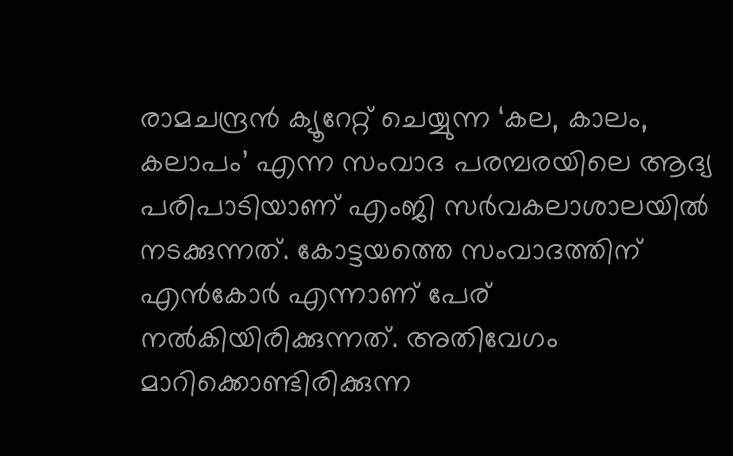രാമചന്ദ്രന്‍ ക്യൂറേറ്റ് ചെയ്യുന്ന ‘കല, കാലം, കലാപം’ എന്ന സംവാദ പരമ്പരയിലെ ആദ്യ പരിപാടിയാണ് എംജി സര്‍വകലാശാലയില്‍ നടക്കുന്നത്. കോട്ടയത്തെ സംവാദത്തിന് എന്‍കോര്‍ എന്നാണ് പേര് നല്‍കിയിരിക്കുന്നത്. അതിവേഗം മാറിക്കൊണ്ടിരിക്കുന്ന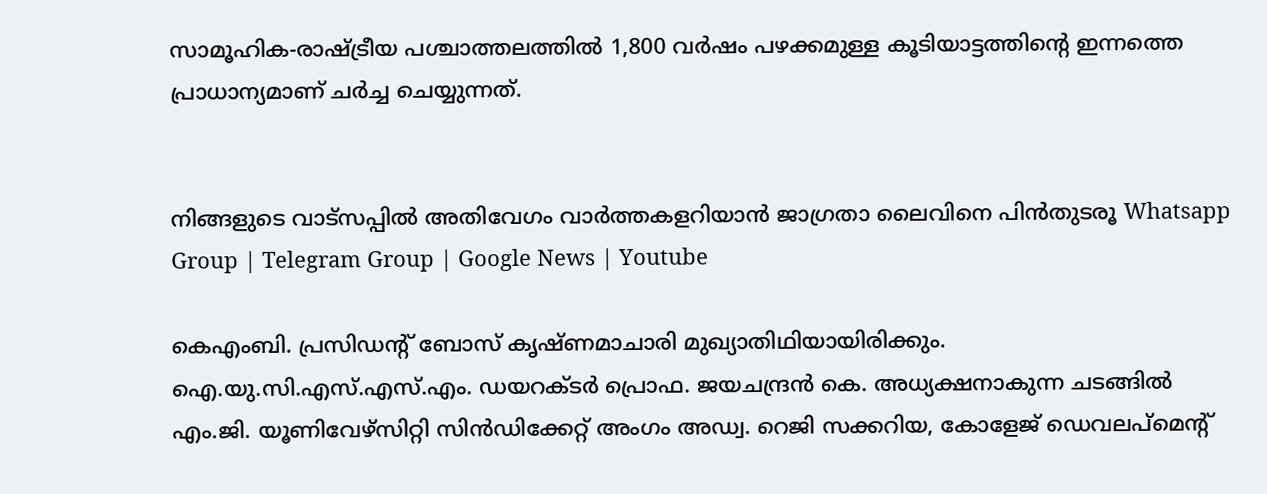സാമൂഹിക-രാഷ്ട്രീയ പശ്ചാത്തലത്തില്‍ 1,800 വര്‍ഷം പഴക്കമുള്ള കൂടിയാട്ടത്തിന്‍റെ ഇന്നത്തെ പ്രാധാന്യമാണ് ചര്‍ച്ച ചെയ്യുന്നത്.


നിങ്ങളുടെ വാട്സപ്പിൽ അതിവേഗം വാർത്തകളറിയാൻ ജാഗ്രതാ ലൈവിനെ പിൻതുടരൂ Whatsapp Group | Telegram Group | Google News | Youtube

കെഎംബി. പ്രസിഡന്‍റ് ബോസ് കൃഷ്ണമാചാരി മുഖ്യാതിഥിയായിരിക്കും. ഐ.യു.സി.എസ്.എസ്.എം. ഡയറക്ടര്‍ പ്രൊഫ. ജയചന്ദ്രന്‍ കെ. അധ്യക്ഷനാകുന്ന ചടങ്ങില്‍ എം.ജി. യൂണിവേഴ്സിറ്റി സിന്‍ഡിക്കേറ്റ് അംഗം അഡ്വ. റെജി സക്കറിയ, കോളേജ് ഡെവലപ്മെന്‍റ്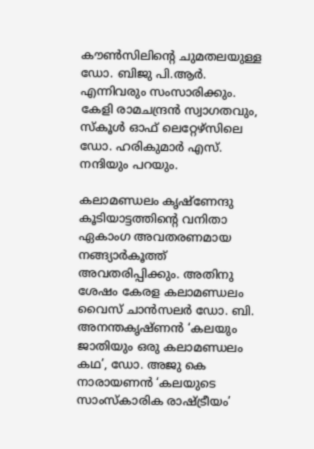കൗണ്‍സിലിന്‍റെ ചുമതലയുള്ള ഡോ. ബിജു പി.ആര്‍. എന്നിവരും സംസാരിക്കും. കേളി രാമചന്ദ്രന്‍ സ്വാഗതവും, സ്കൂള്‍ ഓഫ് ലെറ്റേഴ്സിലെ ഡോ. ഹരികുമാര്‍ എസ്. നന്ദിയും പറയും.

കലാമണ്ഡലം കൃഷ്ണേന്ദു കൂടിയാട്ടത്തിന്‍റെ വനിതാ ഏകാംഗ അവതരണമായ നങ്ങ്യാര്‍കൂത്ത് അവതരിപ്പിക്കും. അതിനു ശേഷം കേരള കലാമണ്ഡലം വൈസ് ചാന്‍സലര്‍ ഡോ. ബി. അനന്തകൃഷ്ണന്‍ ‘കലയും ജാതിയും ഒരു കലാമണ്ഡലം കഥ’, ഡോ. അജു കെ നാരായണന്‍ ‘കലയുടെ സാംസ്കാരിക രാഷ്ട്രീയം’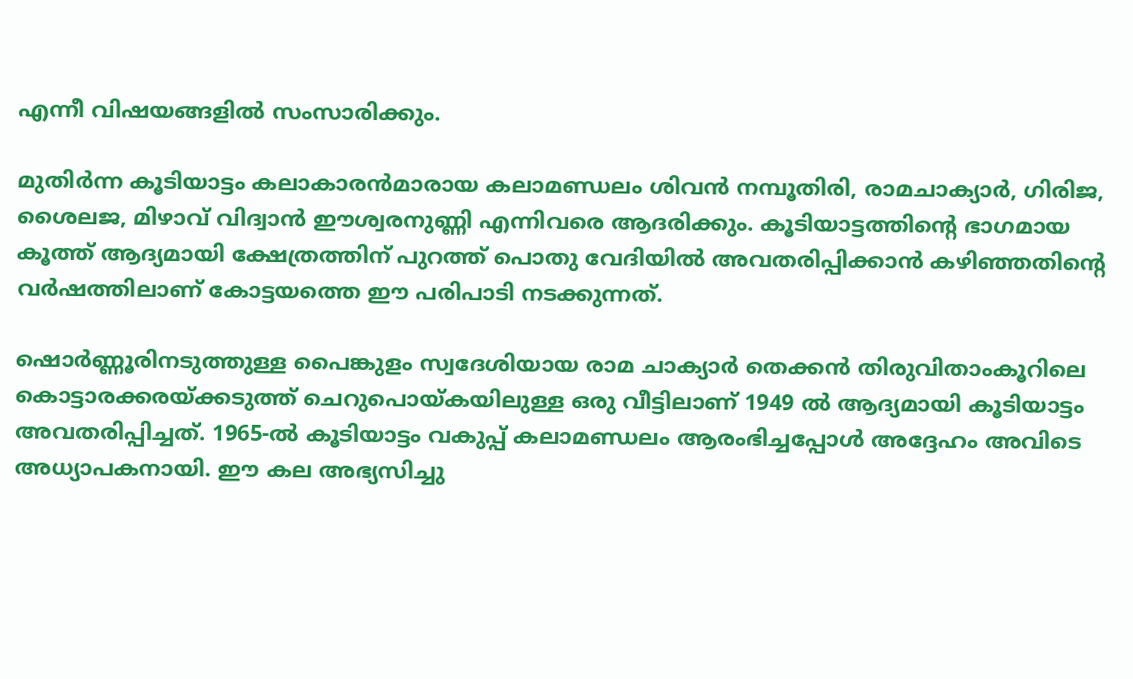എന്നീ വിഷയങ്ങളില്‍ സംസാരിക്കും.

മുതിര്‍ന്ന കൂടിയാട്ടം കലാകാരന്‍മാരായ കലാമണ്ഡലം ശിവന്‍ നമ്പൂതിരി, രാമചാക്യാര്‍, ഗിരിജ, ശൈലജ, മിഴാവ് വിദ്വാന്‍ ഈശ്വരനുണ്ണി എന്നിവരെ ആദരിക്കും. കൂടിയാട്ടത്തിന്‍റെ ഭാഗമായ കൂത്ത് ആദ്യമായി ക്ഷേത്രത്തിന് പുറത്ത് പൊതു വേദിയില്‍ അവതരിപ്പിക്കാന്‍ കഴിഞ്ഞതിന്‍റെ വര്‍ഷത്തിലാണ് കോട്ടയത്തെ ഈ പരിപാടി നടക്കുന്നത്.

ഷൊര്‍ണ്ണൂരിനടുത്തുള്ള പൈങ്കുളം സ്വദേശിയായ രാമ ചാക്യാര്‍ തെക്കന്‍ തിരുവിതാംകൂറിലെ കൊട്ടാരക്കരയ്ക്കടുത്ത് ചെറുപൊയ്കയിലുള്ള ഒരു വീട്ടിലാണ് 1949 ല്‍ ആദ്യമായി കൂടിയാട്ടം അവതരിപ്പിച്ചത്. 1965-ല്‍ കൂടിയാട്ടം വകുപ്പ് കലാമണ്ഡലം ആരംഭിച്ചപ്പോള്‍ അദ്ദേഹം അവിടെ അധ്യാപകനായി. ഈ കല അഭ്യസിച്ചു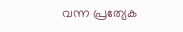വന്ന പ്രത്യേക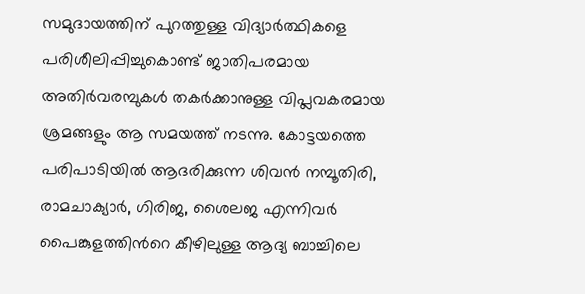സമുദായത്തിന് പുറത്തുള്ള വിദ്യാര്‍ത്ഥികളെ പരിശീലിപ്പിച്ചുകൊണ്ട് ജാതിപരമായ അതിര്‍വരമ്പുകള്‍ തകര്‍ക്കാനുള്ള വിപ്ലവകരമായ ശ്രമങ്ങളും ആ സമയത്ത് നടന്നു. കോട്ടയത്തെ പരിപാടിയില്‍ ആദരിക്കുന്ന ശിവന്‍ നമ്പൂതിരി, രാമചാക്യാര്‍, ഗിരിജ, ശൈലജ എന്നിവര്‍ പൈങ്കുളത്തിന്‍റെ കീഴിലുള്ള ആദ്യ ബാച്ചിലെ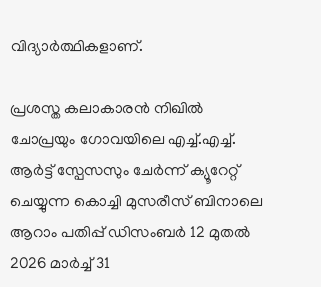വിദ്യാര്‍ത്ഥികളാണ്.

പ്രശസ്ത കലാകാരന്‍ നിഖില്‍ ചോപ്രയും ഗോവയിലെ എച്ച്.എച്ച്. ആര്‍ട്ട് സ്പേസസും ചേര്‍ന്ന് ക്യൂറേറ്റ് ചെയ്യുന്ന കൊച്ചി മുസരീസ് ബിനാലെ ആറാം പതിപ്പ് ഡിസംബര്‍ 12 മുതല്‍ 2026 മാര്‍ച്ച് 31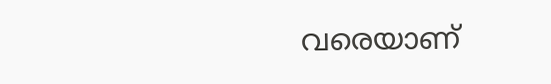വരെയാണ്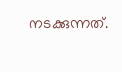നടക്കുന്നത്.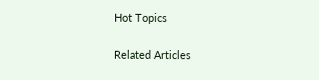Hot Topics

Related Articles